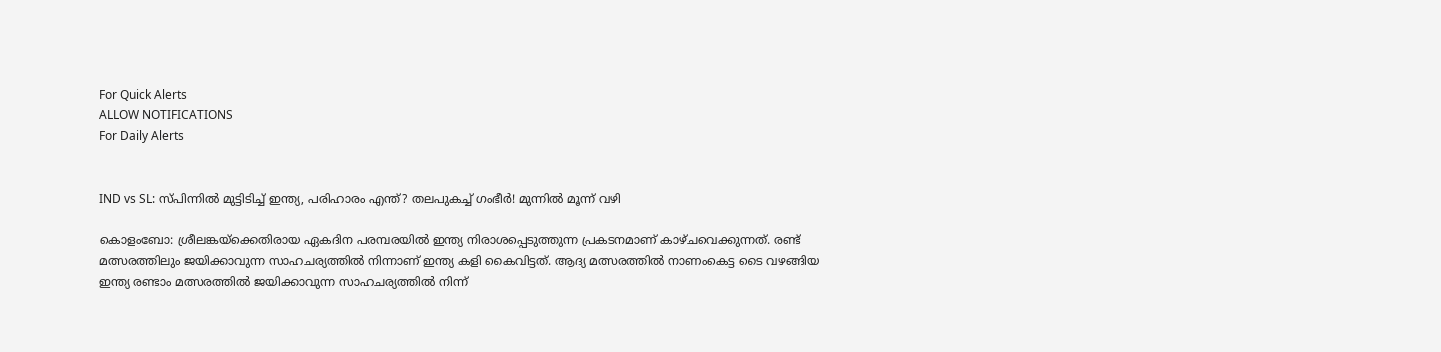For Quick Alerts
ALLOW NOTIFICATIONS
For Daily Alerts


IND vs SL: സ്പിന്നില്‍ മുട്ടിടിച്ച് ഇന്ത്യ, പരിഹാരം എന്ത്? തലപുകച്ച് ഗംഭീര്‍! മുന്നില്‍ മൂന്ന് വഴി

കൊളംബോ: ശ്രീലങ്കയ്‌ക്കെതിരായ ഏകദിന പരമ്പരയില്‍ ഇന്ത്യ നിരാശപ്പെടുത്തുന്ന പ്രകടനമാണ് കാഴ്ചവെക്കുന്നത്. രണ്ട് മത്സരത്തിലും ജയിക്കാവുന്ന സാഹചര്യത്തില്‍ നിന്നാണ് ഇന്ത്യ കളി കൈവിട്ടത്. ആദ്യ മത്സരത്തില്‍ നാണംകെട്ട ടൈ വഴങ്ങിയ ഇന്ത്യ രണ്ടാം മത്സരത്തില്‍ ജയിക്കാവുന്ന സാഹചര്യത്തില്‍ നിന്ന്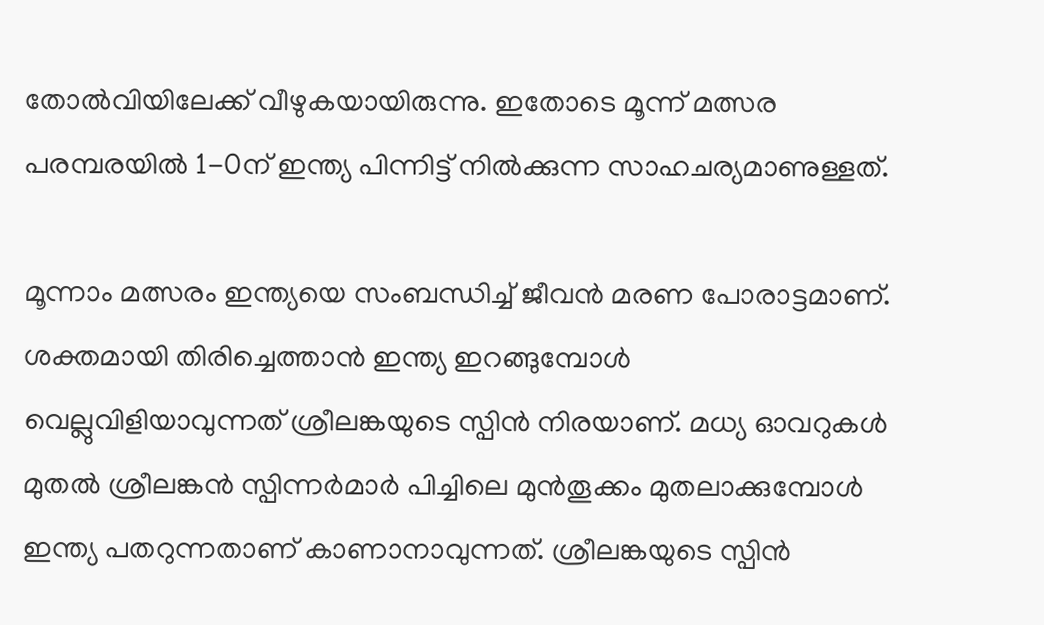തോല്‍വിയിലേക്ക് വീഴുകയായിരുന്നു. ഇതോടെ മൂന്ന് മത്സര പരമ്പരയില്‍ 1-0ന് ഇന്ത്യ പിന്നിട്ട് നില്‍ക്കുന്ന സാഹചര്യമാണുള്ളത്.

മൂന്നാം മത്സരം ഇന്ത്യയെ സംബന്ധിച്ച് ജീവന്‍ മരണ പോരാട്ടമാണ്. ശക്തമായി തിരിച്ചെത്താന്‍ ഇന്ത്യ ഇറങ്ങുമ്പോള്‍ വെല്ലുവിളിയാവുന്നത് ശ്രീലങ്കയുടെ സ്പിന്‍ നിരയാണ്. മധ്യ ഓവറുകള്‍ മുതല്‍ ശ്രീലങ്കന്‍ സ്പിന്നര്‍മാര്‍ പിച്ചിലെ മുന്‍തൂക്കം മുതലാക്കുമ്പോള്‍ ഇന്ത്യ പതറുന്നതാണ് കാണാനാവുന്നത്. ശ്രീലങ്കയുടെ സ്പിന്‍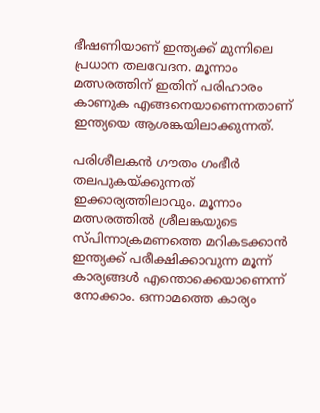ഭീഷണിയാണ് ഇന്ത്യക്ക് മുന്നിലെ പ്രധാന തലവേദന. മൂന്നാം മത്സരത്തിന് ഇതിന് പരിഹാരം കാണുക എങ്ങനെയാണെന്നതാണ് ഇന്ത്യയെ ആശങ്കയിലാക്കുന്നത്.

പരിശീലകന്‍ ഗൗതം ഗംഭീര്‍ തലപുകയ്ക്കുന്നത് ഇക്കാര്യത്തിലാവും. മൂന്നാം മത്സരത്തില്‍ ശ്രീലങ്കയുടെ സ്പിന്നാക്രമണത്തെ മറികടക്കാന്‍ ഇന്ത്യക്ക് പരീക്ഷിക്കാവുന്ന മൂന്ന് കാര്യങ്ങള്‍ എന്തൊക്കെയാണെന്ന് നോക്കാം. ഒന്നാമത്തെ കാര്യം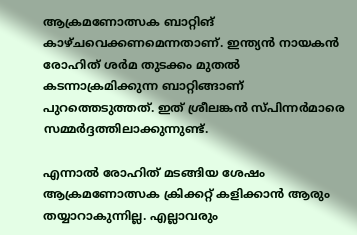ആക്രമണോത്സക ബാറ്റിങ് കാഴ്ചവെക്കണമെന്നതാണ്. ഇന്ത്യന്‍ നായകന്‍ രോഹിത് ശര്‍മ തുടക്കം മുതല്‍ കടന്നാക്രമിക്കുന്ന ബാറ്റിങ്ങാണ് പുറത്തെടുത്തത്. ഇത് ശ്രീലങ്കന്‍ സ്പിന്നര്‍മാരെ സമ്മര്‍ദ്ദത്തിലാക്കുന്നുണ്ട്.

എന്നാല്‍ രോഹിത് മടങ്ങിയ ശേഷം ആക്രമണോത്സക ക്രിക്കറ്റ് കളിക്കാന്‍ ആരും തയ്യാറാകുന്നില്ല. എല്ലാവരും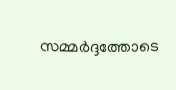സമ്മര്‍ദ്ദത്തോടെ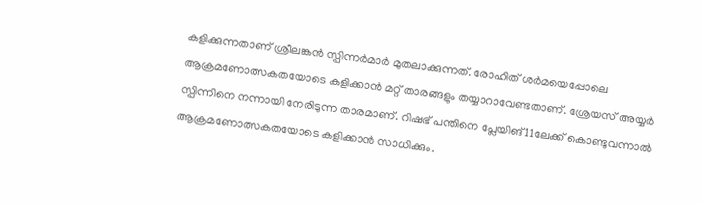കളിക്കുന്നതാണ് ശ്രീലങ്കന്‍ സ്പിന്നര്‍മാര്‍ മുതലാക്കുന്നത്. രോഹിത് ശര്‍മയെപ്പോലെ ആക്രമണോത്സകതയോടെ കളിക്കാന്‍ മറ്റ് താരങ്ങളും തയ്യാറാവേണ്ടതാണ്. ശ്രേയസ് അയ്യര്‍ സ്പിന്നിനെ നന്നായി നേരിടുന്ന താരമാണ്. റിഷഭ് പന്തിനെ പ്ലേയിങ് 11ലേക്ക് കൊണ്ടുവന്നാല്‍ ആക്രമണോത്സകതയോടെ കളിക്കാന്‍ സാധിക്കും.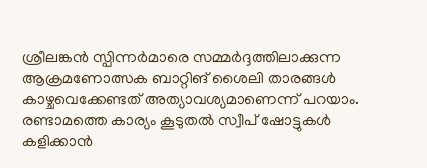ശ്രീലങ്കന്‍ സ്പിന്നര്‍മാരെ സമ്മര്‍ദ്ദത്തിലാക്കുന്ന ആക്രമണോത്സക ബാറ്റിങ് ശൈലി താരങ്ങള്‍ കാഴ്ചവെക്കേണ്ടത് അത്യാവശ്യമാണെന്ന് പറയാം. രണ്ടാമത്തെ കാര്യം കൂടുതല്‍ സ്വീപ് ഷോട്ടുകള്‍ കളിക്കാന്‍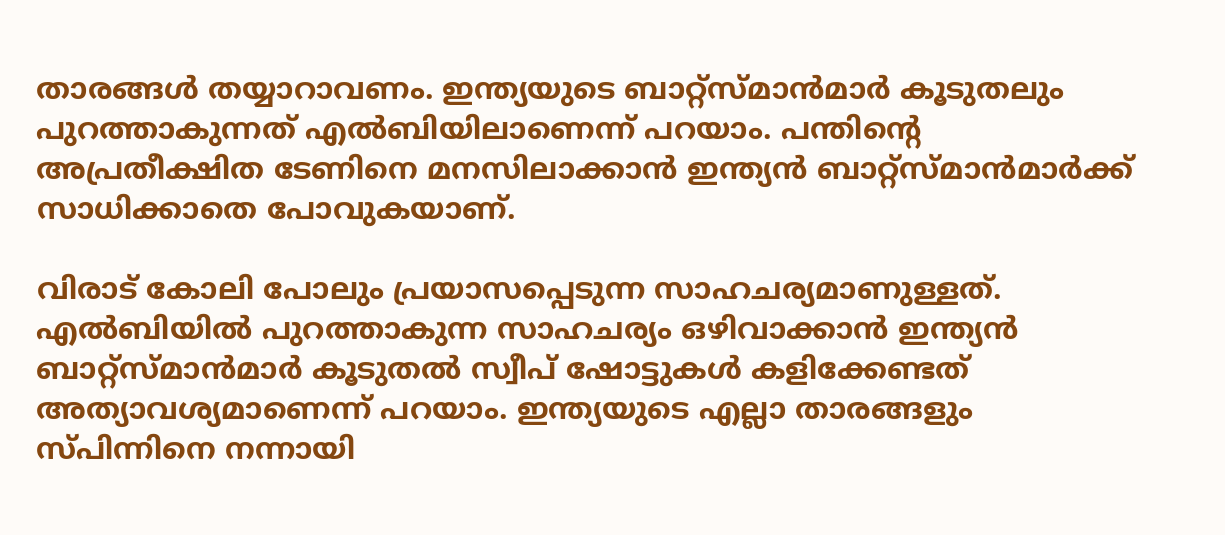താരങ്ങള്‍ തയ്യാറാവണം. ഇന്ത്യയുടെ ബാറ്റ്‌സ്മാന്‍മാര്‍ കൂടുതലും പുറത്താകുന്നത് എല്‍ബിയിലാണെന്ന് പറയാം. പന്തിന്റെ അപ്രതീക്ഷിത ടേണിനെ മനസിലാക്കാന്‍ ഇന്ത്യന്‍ ബാറ്റ്‌സ്മാന്‍മാര്‍ക്ക് സാധിക്കാതെ പോവുകയാണ്.

വിരാട് കോലി പോലും പ്രയാസപ്പെടുന്ന സാഹചര്യമാണുള്ളത്. എല്‍ബിയില്‍ പുറത്താകുന്ന സാഹചര്യം ഒഴിവാക്കാന്‍ ഇന്ത്യന്‍ ബാറ്റ്‌സ്മാന്‍മാര്‍ കൂടുതല്‍ സ്വീപ് ഷോട്ടുകള്‍ കളിക്കേണ്ടത് അത്യാവശ്യമാണെന്ന് പറയാം. ഇന്ത്യയുടെ എല്ലാ താരങ്ങളും സ്പിന്നിനെ നന്നായി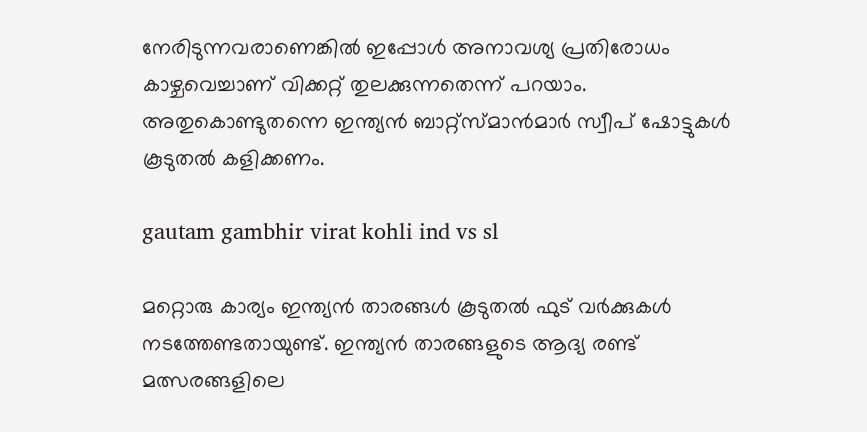നേരിടുന്നവരാണെങ്കില്‍ ഇപ്പോള്‍ അനാവശ്യ പ്രതിരോധം കാഴ്ചവെച്ചാണ് വിക്കറ്റ് തുലക്കുന്നതെന്ന് പറയാം. അതുകൊണ്ടുതന്നെ ഇന്ത്യന്‍ ബാറ്റ്‌സ്മാന്‍മാര്‍ സ്വീപ് ഷോട്ടുകള്‍ കൂടുതല്‍ കളിക്കണം.

gautam gambhir virat kohli ind vs sl

മറ്റൊരു കാര്യം ഇന്ത്യന്‍ താരങ്ങള്‍ കൂടുതല്‍ ഫുട് വര്‍ക്കുകള്‍ നടത്തേണ്ടതായുണ്ട്. ഇന്ത്യന്‍ താരങ്ങളുടെ ആദ്യ രണ്ട് മത്സരങ്ങളിലെ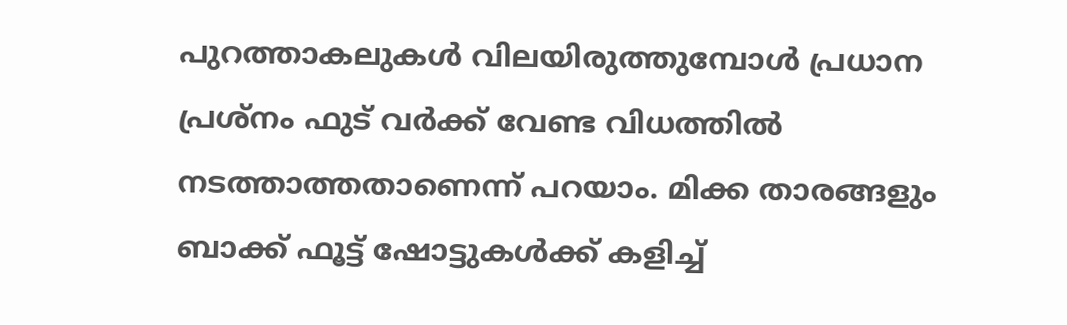പുറത്താകലുകള്‍ വിലയിരുത്തുമ്പോള്‍ പ്രധാന പ്രശ്‌നം ഫുട് വര്‍ക്ക് വേണ്ട വിധത്തില്‍ നടത്താത്തതാണെന്ന് പറയാം. മിക്ക താരങ്ങളും ബാക്ക് ഫൂട്ട് ഷോട്ടുകള്‍ക്ക് കളിച്ച്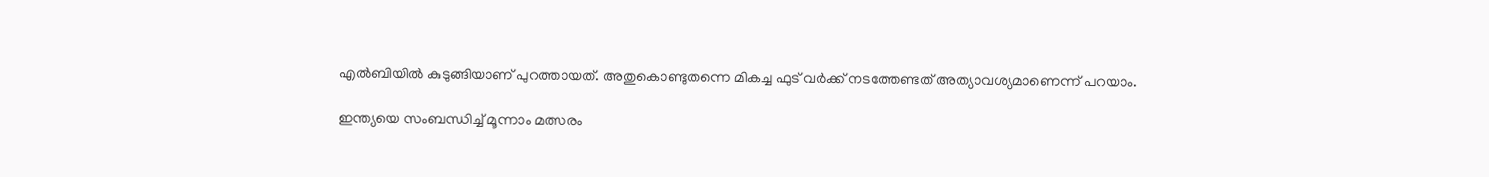എല്‍ബിയില്‍ കുടുങ്ങിയാണ് പുറത്തായത്. അതുകൊണ്ടുതന്നെ മികച്ച ഫുട് വര്‍ക്ക് നടത്തേണ്ടത് അത്യാവശ്യമാണെന്ന് പറയാം.

ഇന്ത്യയെ സംബന്ധിച്ച് മൂന്നാം മത്സരം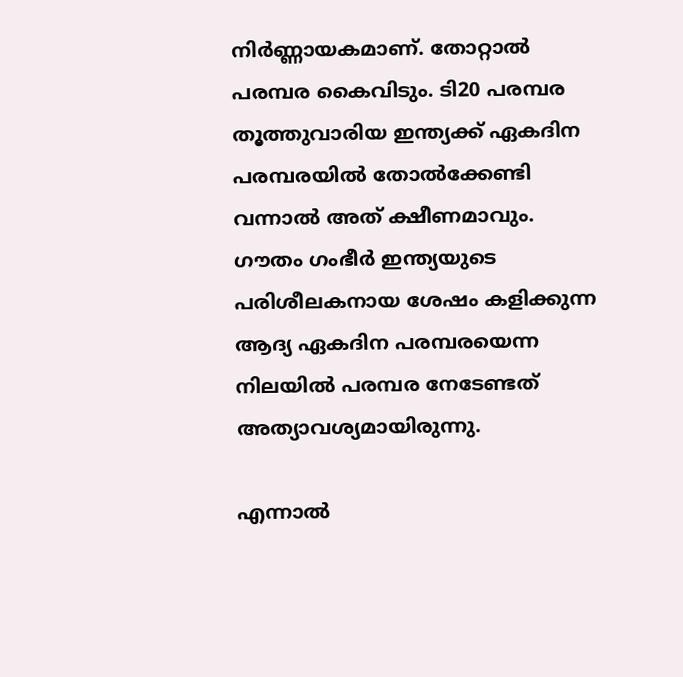നിര്‍ണ്ണായകമാണ്. തോറ്റാല്‍ പരമ്പര കൈവിടും. ടി20 പരമ്പര തൂത്തുവാരിയ ഇന്ത്യക്ക് ഏകദിന പരമ്പരയില്‍ തോല്‍ക്കേണ്ടി വന്നാല്‍ അത് ക്ഷീണമാവും. ഗൗതം ഗംഭീര്‍ ഇന്ത്യയുടെ പരിശീലകനായ ശേഷം കളിക്കുന്ന ആദ്യ ഏകദിന പരമ്പരയെന്ന നിലയില്‍ പരമ്പര നേടേണ്ടത് അത്യാവശ്യമായിരുന്നു.

എന്നാല്‍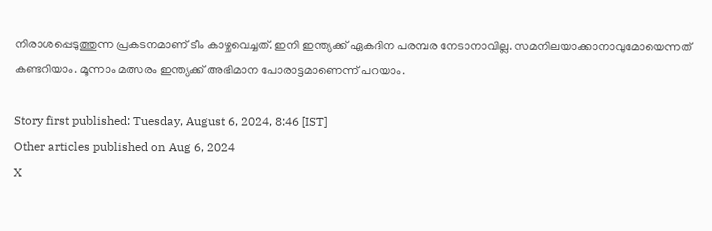നിരാശപ്പെടുത്തുന്ന പ്രകടനമാണ് ടീം കാഴ്ചവെച്ചത്. ഇനി ഇന്ത്യക്ക് ഏകദിന പരമ്പര നേടാനാവില്ല. സമനിലയാക്കാനാവുമോയെന്നത് കണ്ടറിയാം. മൂന്നാം മത്സരം ഇന്ത്യക്ക് അഭിമാന പോരാട്ടമാണെന്ന് പറയാം.

Story first published: Tuesday, August 6, 2024, 8:46 [IST]
Other articles published on Aug 6, 2024
X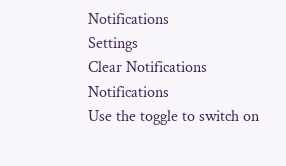Notifications
Settings
Clear Notifications
Notifications
Use the toggle to switch on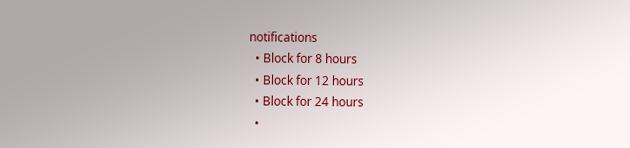notifications
  • Block for 8 hours
  • Block for 12 hours
  • Block for 24 hours
  •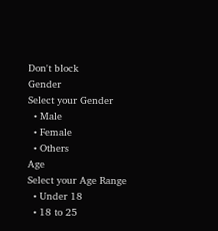Don't block
Gender
Select your Gender
  • Male
  • Female
  • Others
Age
Select your Age Range
  • Under 18
  • 18 to 25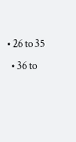• 26 to 35
  • 36 to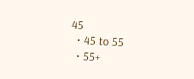45
  • 45 to 55
  • 55+